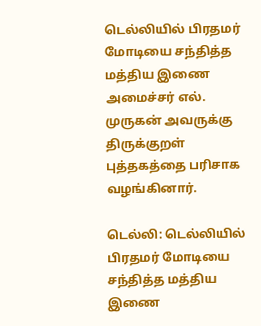டெல்லியில் பிரதமர் மோடியை சந்தித்த மத்திய இணை அமைச்சர் எல். முருகன் அவருக்கு திருக்குறள் புத்தகத்தை பரிசாக வழங்கினார்.

டெல்லி: டெல்லியில் பிரதமர் மோடியை சந்தித்த மத்திய இணை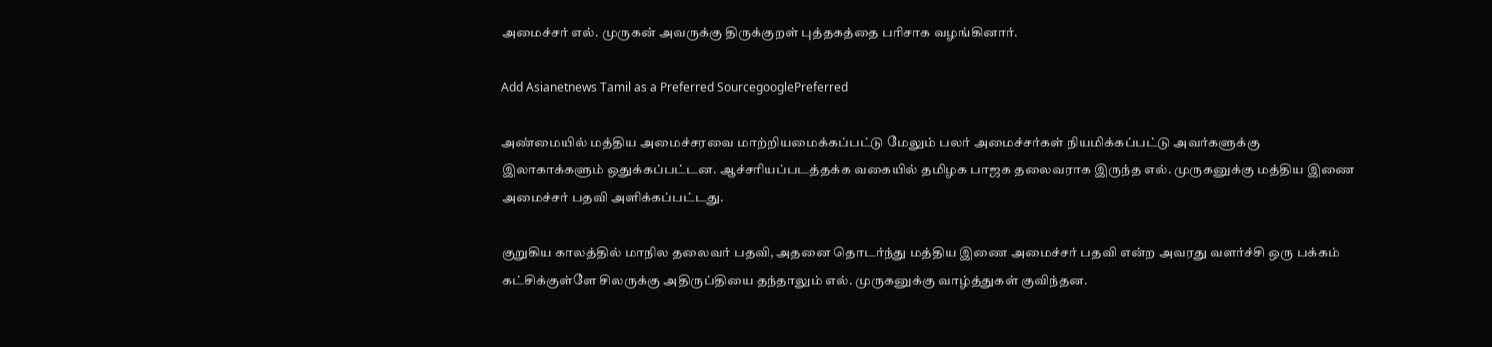அமைச்சர் எல். முருகன் அவருக்கு திருக்குறள் புத்தகத்தை பரிசாக வழங்கினார்.

Add Asianetnews Tamil as a Preferred SourcegooglePreferred

அண்மையில் மத்திய அமைச்சரவை மாற்றியமைக்கப்பட்டு மேலும் பலர் அமைச்சர்கள் நியமிக்கப்பட்டு அவர்களுக்கு இலாகாக்களும் ஒதுக்கப்பட்டன. ஆச்சரியப்படத்தக்க வகையில் தமிழக பாஜக தலைவராக இருந்த எல். முருகனுக்கு மத்திய இணை அமைச்சர் பதவி அளிக்கப்பட்டது.

குறுகிய காலத்தில் மாநில தலைவர் பதவி, அதனை தொடர்ந்து மத்திய இணை அமைச்சர் பதவி என்ற அவரது வளர்ச்சி ஒரு பக்கம் கட்சிக்குள்ளே சிலருக்கு அதிருப்தியை தந்தாலும் எல். முருகனுக்கு வாழ்த்துகள் குவிந்தன.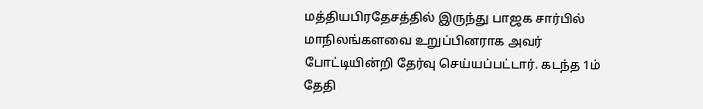மத்தியபிரதேசத்தில் இருந்து பாஜக சார்பில் மாநிலங்களவை உறுப்பினராக அவர் போட்டியின்றி தேர்வு செய்யப்பட்டார். கடந்த 1ம் தேதி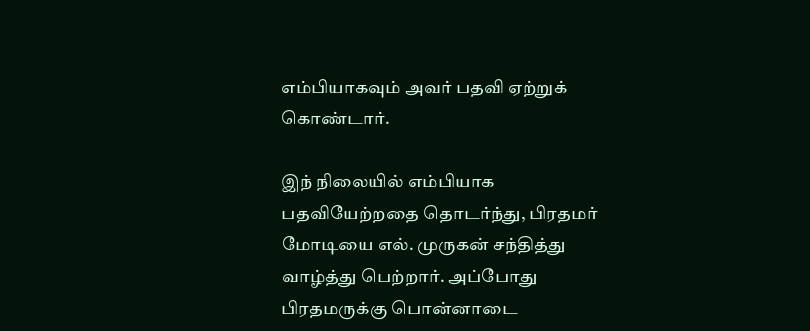எம்பியாகவும் அவர் பதவி ஏற்றுக் கொண்டார்.

இந் நிலையில் எம்பியாக பதவியேற்றதை தொடர்ந்து, பிரதமர் மோடியை எல். முருகன் சந்தித்து வாழ்த்து பெற்றார். அப்போது பிரதமருக்கு பொன்னாடை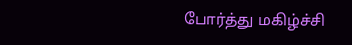போர்த்து மகிழ்ச்சி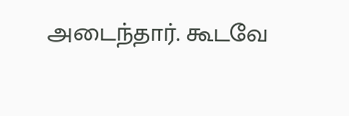அடைந்தார். கூடவே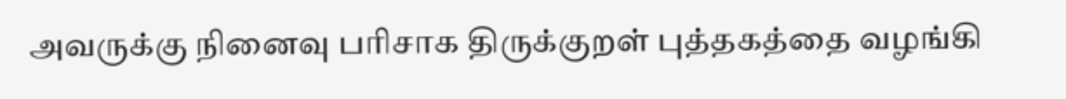அவருக்கு நினைவு பரிசாக திருக்குறள் புத்தகத்தை வழங்கி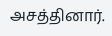அசத்தினார்.